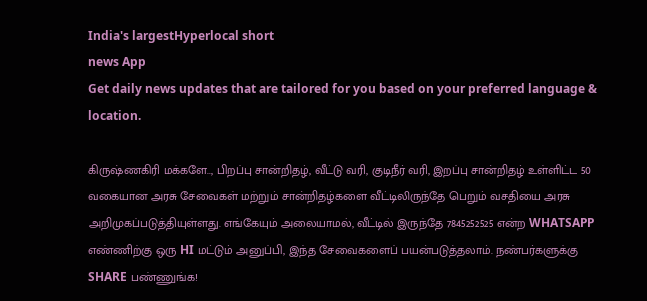India's largestHyperlocal short
news App
Get daily news updates that are tailored for you based on your preferred language & location.

கிருஷ்ணகிரி மக்களே.., பிறப்பு சான்றிதழ், வீட்டு வரி, குடிநீர் வரி, இறப்பு சான்றிதழ் உள்ளிட்ட 50 வகையான அரசு சேவைகள் மற்றும் சான்றிதழ்களை வீட்டிலிருந்தே பெறும் வசதியை அரசு அறிமுகப்படுத்தியுள்ளது. எங்கேயும் அலையாமல், வீட்டில் இருந்தே 7845252525 என்ற WHATSAPP எண்ணிற்கு ஒரு HI மட்டும் அனுப்பி, இந்த சேவைகளைப் பயன்படுத்தலாம். நண்பர்களுக்கு SHARE பண்ணுங்க!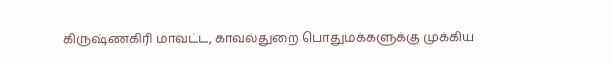கிருஷ்ணகிரி மாவட்ட, காவல்துறை பொதுமக்களுக்கு முக்கிய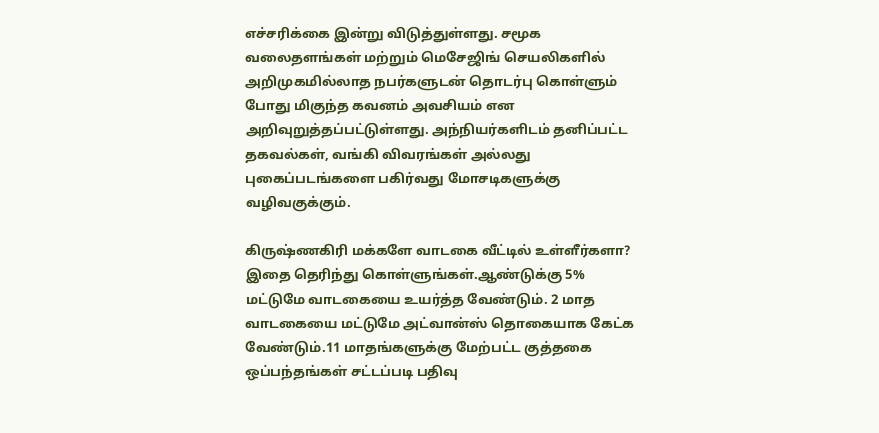எச்சரிக்கை இன்று விடுத்துள்ளது. சமூக வலைதளங்கள் மற்றும் மெசேஜிங் செயலிகளில் அறிமுகமில்லாத நபர்களுடன் தொடர்பு கொள்ளும் போது மிகுந்த கவனம் அவசியம் என அறிவுறுத்தப்பட்டுள்ளது. அந்நியர்களிடம் தனிப்பட்ட தகவல்கள், வங்கி விவரங்கள் அல்லது புகைப்படங்களை பகிர்வது மோசடிகளுக்கு வழிவகுக்கும்.

கிருஷ்ணகிரி மக்களே வாடகை வீட்டில் உள்ளீர்களா? இதை தெரிந்து கொள்ளுங்கள்.ஆண்டுக்கு 5% மட்டுமே வாடகையை உயர்த்த வேண்டும். 2 மாத வாடகையை மட்டுமே அட்வான்ஸ் தொகையாக கேட்க வேண்டும்.11 மாதங்களுக்கு மேற்பட்ட குத்தகை ஒப்பந்தங்கள் சட்டப்படி பதிவு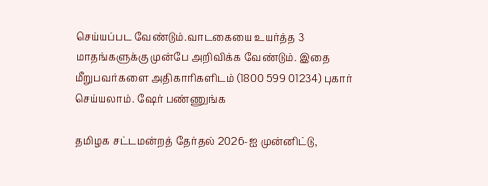செய்யப்பட வேண்டும்.வாடகையை உயர்த்த 3 மாதங்களுக்கு முன்பே அறிவிக்க வேண்டும். இதை மீறுபவர்களை அதிகாரிகளிடம் (1800 599 01234) புகார் செய்யலாம். ஷேர் பண்ணுங்க

தமிழக சட்டமன்றத் தேர்தல் 2026-ஐ முன்னிட்டு,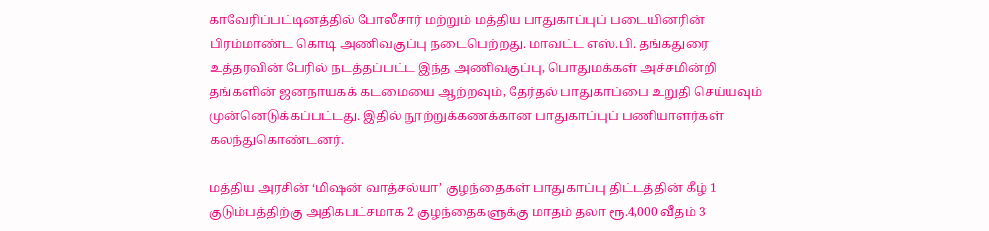காவேரிப்பட்டினத்தில் போலீசார் மற்றும் மத்திய பாதுகாப்புப் படையினரின் பிரம்மாண்ட கொடி அணிவகுப்பு நடைபெற்றது. மாவட்ட எஸ்.பி. தங்கதுரை உத்தரவின் பேரில் நடத்தப்பட்ட இந்த அணிவகுப்பு, பொதுமக்கள் அச்சமின்றி தங்களின் ஜனநாயகக் கடமையை ஆற்றவும், தேர்தல் பாதுகாப்பை உறுதி செய்யவும் முன்னெடுக்கப்பட்டது. இதில் நூற்றுக்கணக்கான பாதுகாப்புப் பணியாளர்கள் கலந்துகொண்டனர்.

மத்திய அரசின் ‘மிஷன் வாத்சல்யா’ குழந்தைகள் பாதுகாப்பு திட்டத்தின் கீழ் 1 குடும்பத்திற்கு அதிகபட்சமாக 2 குழந்தைகளுக்கு மாதம் தலா ரூ.4,000 வீதம் 3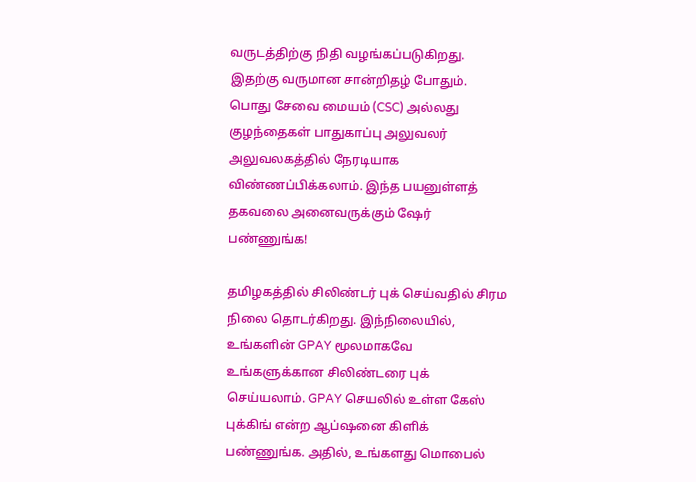வருடத்திற்கு நிதி வழங்கப்படுகிறது. இதற்கு வருமான சான்றிதழ் போதும். பொது சேவை மையம் (CSC) அல்லது குழந்தைகள் பாதுகாப்பு அலுவலர் அலுவலகத்தில் நேரடியாக விண்ணப்பிக்கலாம். இந்த பயனுள்ளத் தகவலை அனைவருக்கும் ஷேர் பண்ணுங்க!

தமிழகத்தில் சிலிண்டர் புக் செய்வதில் சிரம நிலை தொடர்கிறது. இந்நிலையில், உங்களின் GPAY மூலமாகவே உங்களுக்கான சிலிண்டரை புக் செய்யலாம். GPAY செயலில் உள்ள கேஸ் புக்கிங் என்ற ஆப்ஷனை கிளிக் பண்ணுங்க. அதில், உங்களது மொபைல்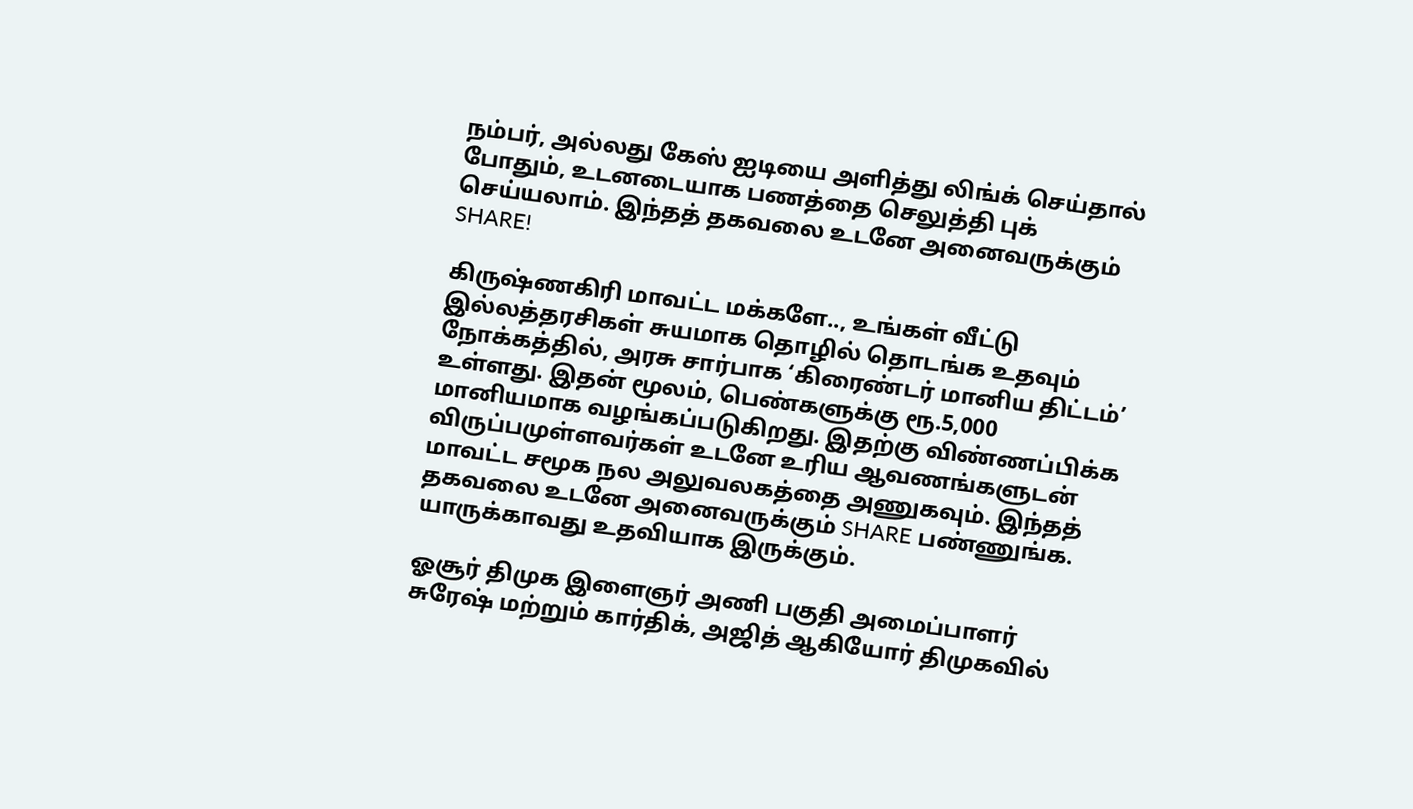நம்பர், அல்லது கேஸ் ஐடியை அளித்து லிங்க் செய்தால் போதும், உடனடையாக பணத்தை செலுத்தி புக் செய்யலாம். இந்தத் தகவலை உடனே அனைவருக்கும் SHARE!

கிருஷ்ணகிரி மாவட்ட மக்களே.., உங்கள் வீட்டு இல்லத்தரசிகள் சுயமாக தொழில் தொடங்க உதவும் நோக்கத்தில், அரசு சார்பாக ‘கிரைண்டர் மானிய திட்டம்’ உள்ளது. இதன் மூலம், பெண்களுக்கு ரூ.5,000 மானியமாக வழங்கப்படுகிறது. இதற்கு விண்ணப்பிக்க விருப்பமுள்ளவர்கள் உடனே உரிய ஆவணங்களுடன் மாவட்ட சமூக நல அலுவலகத்தை அணுகவும். இந்தத் தகவலை உடனே அனைவருக்கும் SHARE பண்ணுங்க. யாருக்காவது உதவியாக இருக்கும்.

ஓசூர் திமுக இளைஞர் அணி பகுதி அமைப்பாளர் சுரேஷ் மற்றும் கார்திக், அஜித் ஆகியோர் திமுகவில்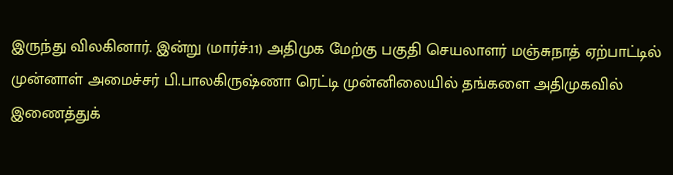இருந்து விலகினார். இன்று (மார்ச்.11) அதிமுக மேற்கு பகுதி செயலாளர் மஞ்சுநாத் ஏற்பாட்டில் முன்னாள் அமைச்சர் பி.பாலகிருஷ்ணா ரெட்டி முன்னிலையில் தங்களை அதிமுகவில் இணைத்துக்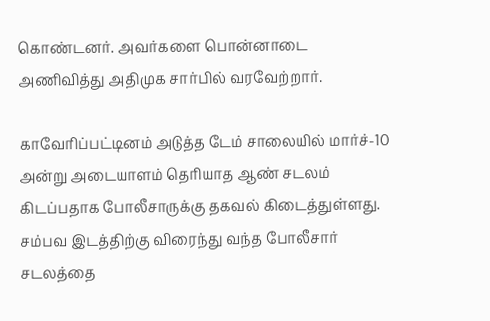கொண்டனர். அவர்களை பொன்னாடை அணிவித்து அதிமுக சார்பில் வரவேற்றார்.

காவேரிப்பட்டினம் அடுத்த டேம் சாலையில் மார்ச்-10 அன்று அடையாளம் தெரியாத ஆண் சடலம் கிடப்பதாக போலீசாருக்கு தகவல் கிடைத்துள்ளது. சம்பவ இடத்திற்கு விரைந்து வந்த போலீசார் சடலத்தை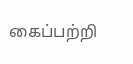கைப்பற்றி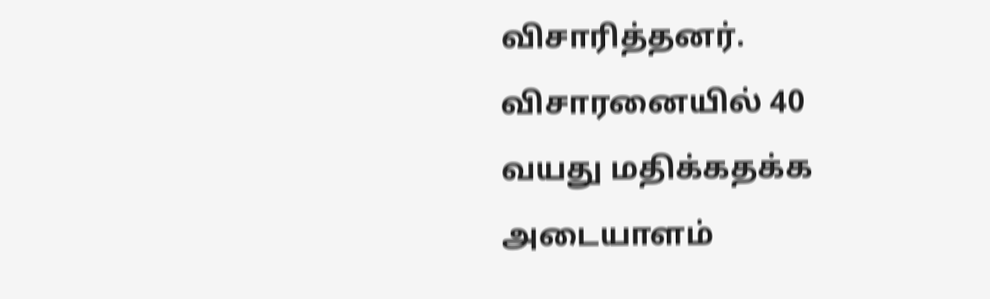விசாரித்தனர். விசாரனையில் 40 வயது மதிக்கதக்க அடையாளம்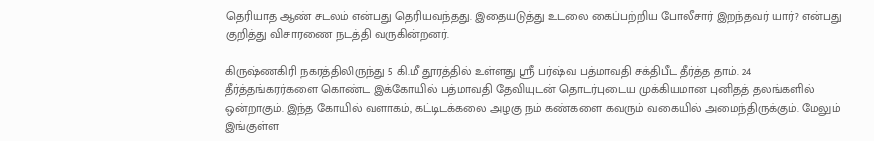தெரியாத ஆண் சடலம் என்பது தெரியவந்தது. இதையடுத்து உடலை கைப்பற்றிய போலீசார் இறந்தவர் யார்? என்பது குறித்து விசாரணை நடத்தி வருகின்றனர்.

கிருஷ்ணகிரி நகரத்திலிருந்து 5 கி.மீ தூரத்தில் உள்ளது ஸ்ரீ பர்ஷ்வ பத்மாவதி சக்திபீட தீர்த்த தாம். 24 தீர்த்தங்கரர்களை கொண்ட இக்கோயில் பத்மாவதி தேவியுடன் தொடர்புடைய முக்கியமான புனிதத் தலங்களில் ஒன்றாகும். இந்த கோயில் வளாகம், கட்டிடக்கலை அழகு நம் கண்களை கவரும் வகையில் அமைந்திருக்கும். மேலும் இங்குள்ள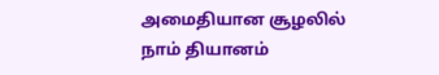அமைதியான சூழலில் நாம் தியானம்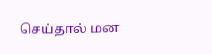செய்தால் மன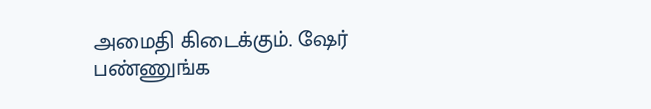அமைதி கிடைக்கும். ஷேர் பண்ணுங்க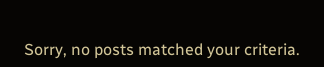Sorry, no posts matched your criteria.